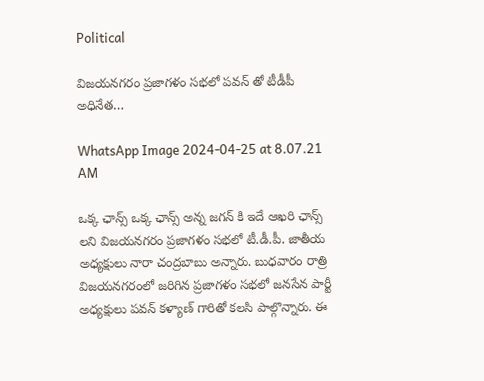Political

విజయనగరం ప్రజాగళం సభలో పవన్ తో టీడీపీ అధినేత…

WhatsApp Image 2024-04-25 at 8.07.21 AM

ఒక్క ఛాన్స్ ఒక్క ఛాన్స్ అన్న జగన్ కి ఇదే ఆఖరి ఛాన్స్ లని విజయనగరం ప్రజాగళం సభలో టీ.డీ.పీ. జాతీయ అధ్యక్షులు నారా చంద్రబాబు అన్నారు. బుధవారం రాత్రి విజయనగరంలో జరిగిన ప్రజాగళం సభలో జనసేన పార్టీ అధ్యక్షులు పవన్ కళ్యాణ్ గారితో కలసి పాల్గొన్నారు. ఈ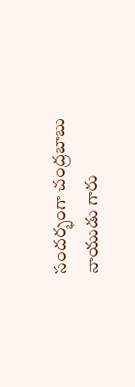సందర్భంగా చంద్రబాబు నాయుడు గారు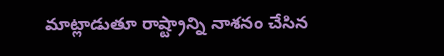మాట్లాడుతూ రాష్ట్రాన్ని నాశనం చేసిన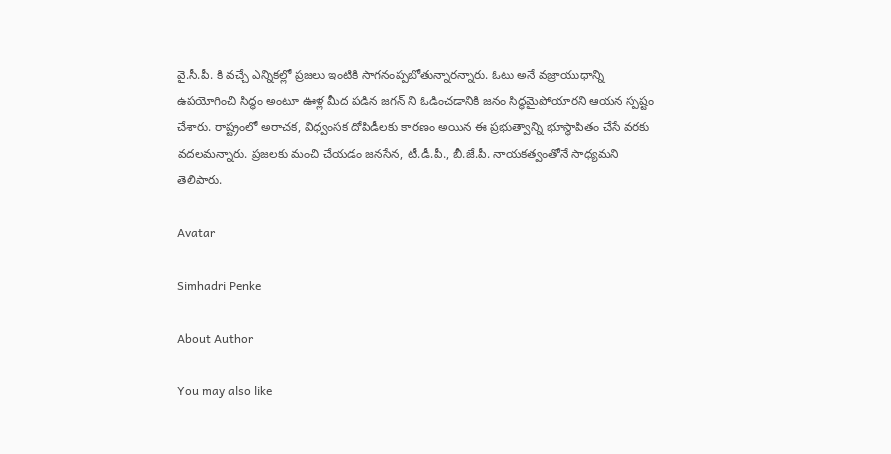వై.సీ.పీ. కి వచ్చే ఎన్నికల్లో ప్రజలు ఇంటికి సాగనంప్పబోతున్నారన్నారు. ఓటు అనే వజ్రాయుధాన్ని ఉపయోగించి సిద్ధం అంటూ ఊళ్ల మీద పడిన జగన్ ని ఓడించడానికి జనం సిద్ధమైపోయారని ఆయన స్పష్టం చేశారు. రాష్ట్రంలో అరాచక, విధ్వంసక దోపిడీలకు కారణం అయిన ఈ ప్రభుత్వాన్ని భూస్థాపితం చేసే వరకు వదలమన్నారు. ప్రజలకు మంచి చేయడం జనసేన, టీ.డీ.పీ., బీ.జే.పీ. నాయకత్వంతోనే సాధ్యమని తెలిపారు.

Avatar

Simhadri Penke

About Author

You may also like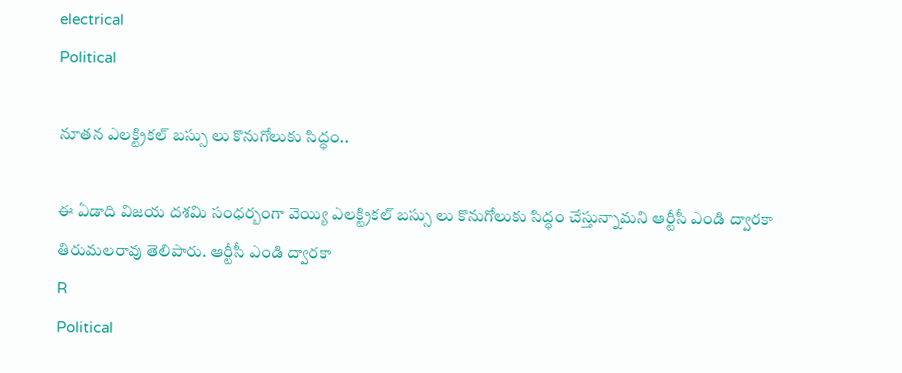electrical
Political

నూతన ఎలక్ట్రికల్ బస్సు లు కొనుగోలుకు సిద్ధం..

ఈ ఏడాది విజయ దశమి సంధర్బంగా వెయ్యి ఎలక్ట్రికల్ బస్సు లు కొనుగోలుకు సిద్ధం చేస్తున్నామని ఆర్టీసీ ఎండి ద్వారకా తిరుమలరావు తెలిపారు. ఆర్టీసీ ఎండి ద్వారకా
R
Political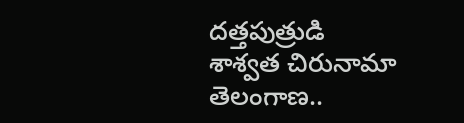దత్తపుత్రుడి శాశ్వత చిరునామా తెలంగాణ..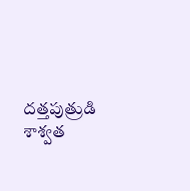దత్తపుత్రుడి శాశ్వత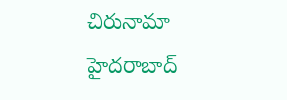చిరునామా హైదరాబాద్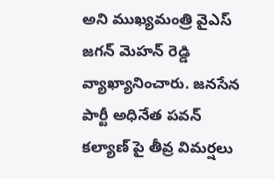అని ముఖ్యమంత్రి వైఎస్ జగన్ మెహన్ రెడ్డి వ్యాఖ్యానించారు. జనసేన పార్టీ అధినేత పవన్ కల్యాణ్ పై తీవ్ర విమర్షలు